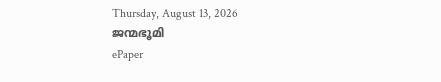Thursday, August 13, 2026
ജന്മഭൂമി
ePaper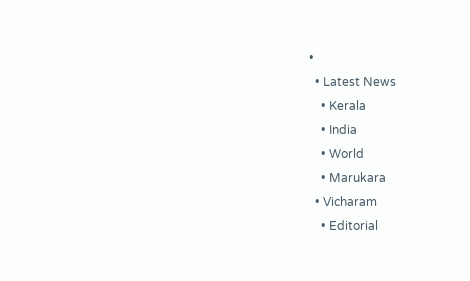•
  • Latest News
    • Kerala
    • India
    • World
    • Marukara
  • Vicharam
    • Editorial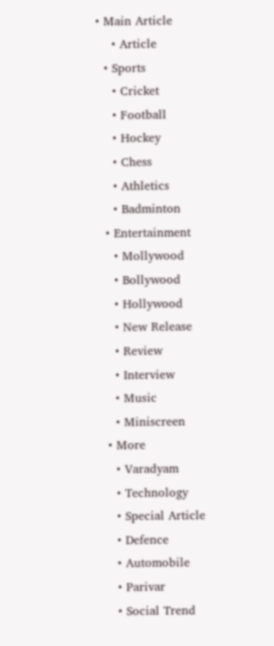• Main Article
    • Article
  • Sports
    • Cricket
    • Football
    • Hockey
    • Chess
    • Athletics
    • Badminton
  • Entertainment
    • Mollywood
    • Bollywood
    • Hollywood
    • New Release
    • Review
    • Interview
    • Music
    • Miniscreen
  • More
    • Varadyam
    • Technology
    • Special Article
    • Defence
    • Automobile
    • Parivar
    • Social Trend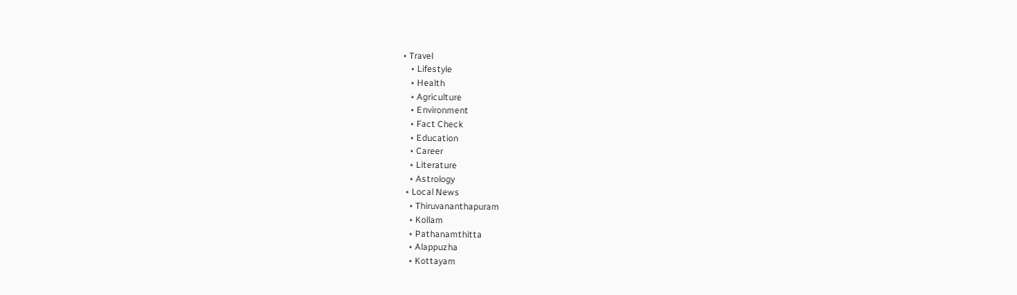• Travel
    • Lifestyle
    • Health
    • Agriculture
    • Environment
    • Fact Check
    • Education
    • Career
    • Literature
    • Astrology
  • Local News
    • Thiruvananthapuram
    • Kollam
    • Pathanamthitta
    • Alappuzha
    • Kottayam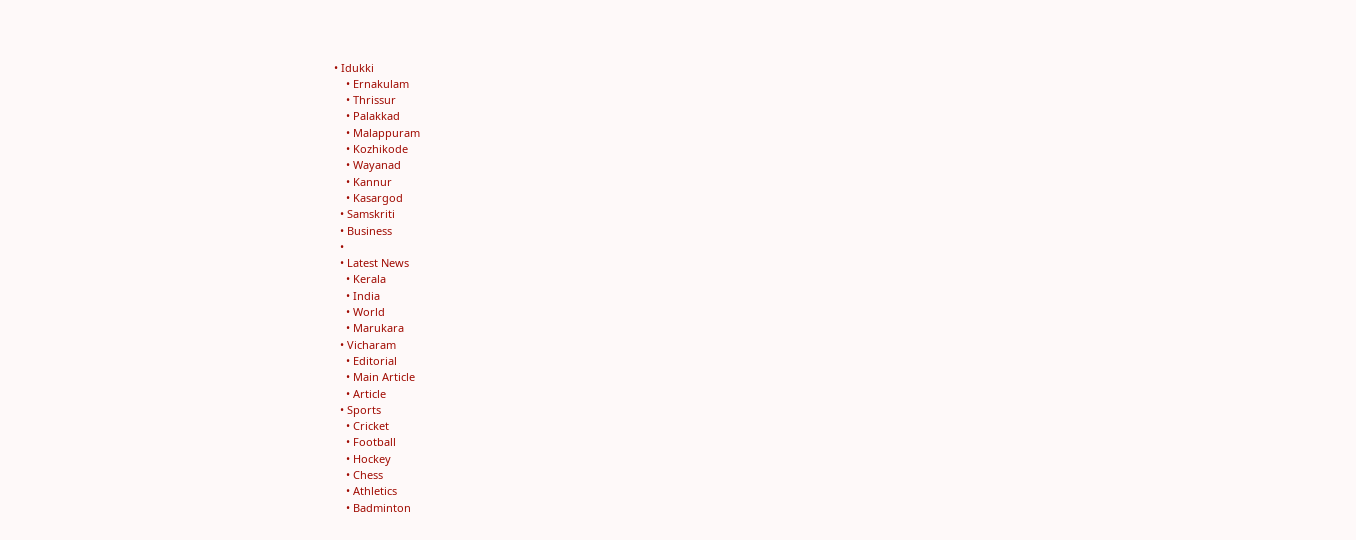• Idukki
    • Ernakulam
    • Thrissur
    • Palakkad
    • Malappuram
    • Kozhikode
    • Wayanad
    • Kannur
    • Kasargod
  • Samskriti
  • Business
  •
  • Latest News
    • Kerala
    • India
    • World
    • Marukara
  • Vicharam
    • Editorial
    • Main Article
    • Article
  • Sports
    • Cricket
    • Football
    • Hockey
    • Chess
    • Athletics
    • Badminton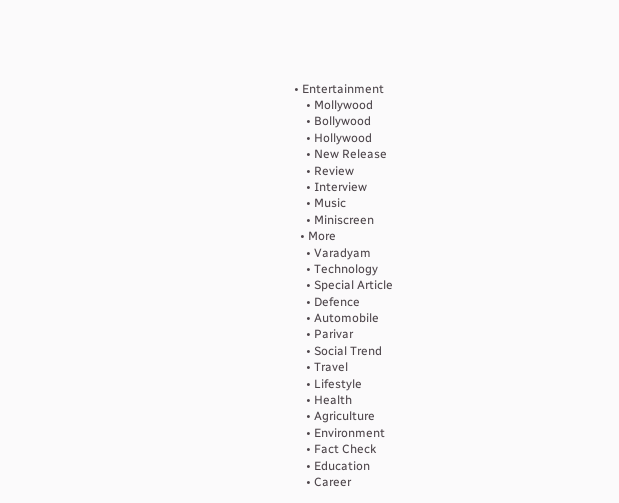• Entertainment
    • Mollywood
    • Bollywood
    • Hollywood
    • New Release
    • Review
    • Interview
    • Music
    • Miniscreen
  • More
    • Varadyam
    • Technology
    • Special Article
    • Defence
    • Automobile
    • Parivar
    • Social Trend
    • Travel
    • Lifestyle
    • Health
    • Agriculture
    • Environment
    • Fact Check
    • Education
    • Career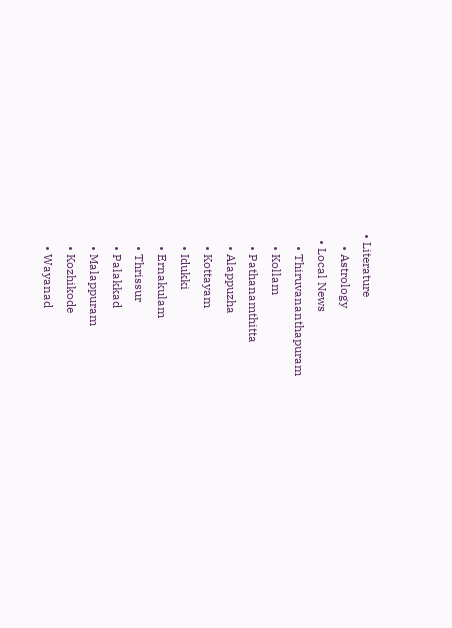• Literature
    • Astrology
  • Local News
    • Thiruvananthapuram
    • Kollam
    • Pathanamthitta
    • Alappuzha
    • Kottayam
    • Idukki
    • Ernakulam
    • Thrissur
    • Palakkad
    • Malappuram
    • Kozhikode
    • Wayanad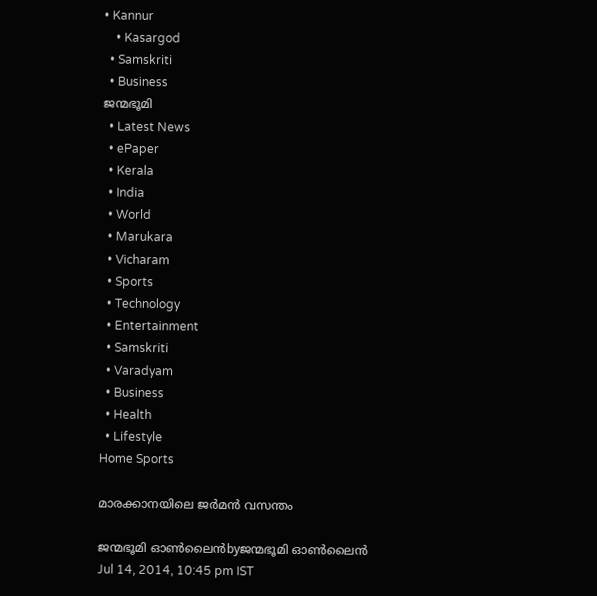• Kannur
    • Kasargod
  • Samskriti
  • Business
ജന്മഭൂമി
  • Latest News
  • ePaper
  • Kerala
  • India
  • World
  • Marukara
  • Vicharam
  • Sports
  • Technology
  • Entertainment
  • Samskriti
  • Varadyam
  • Business
  • Health
  • Lifestyle
Home Sports

മാരക്കാനയിലെ ജര്‍മന്‍ വസന്തം

ജന്മഭൂമി ഓണ്‍ലൈന്‍byജന്മഭൂമി ഓണ്‍ലൈന്‍
Jul 14, 2014, 10:45 pm IST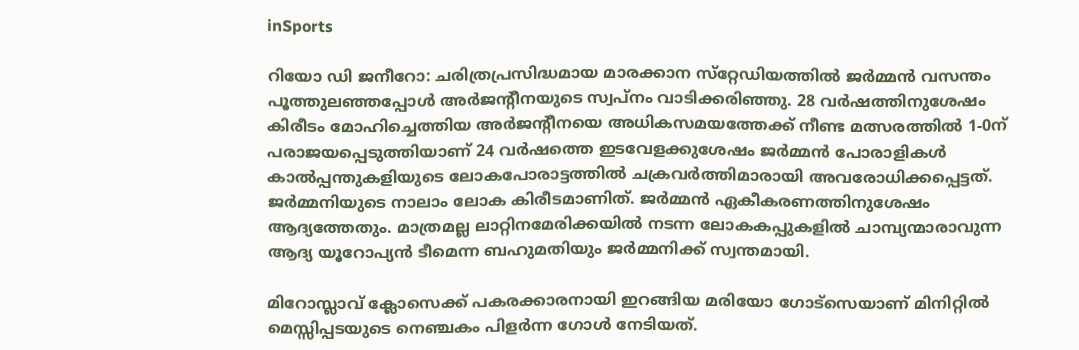inSports

റിയോ ഡി ജനീറോ: ചരിത്രപ്രസിദ്ധമായ മാരക്കാന സ്‌റ്റേഡിയത്തില്‍ ജര്‍മ്മന്‍ വസന്തം പൂത്തുലഞ്ഞപ്പോള്‍ അര്‍ജന്റീനയുടെ സ്വപ്‌നം വാടിക്കരിഞ്ഞു. 28 വര്‍ഷത്തിനുശേഷം കിരീടം മോഹിച്ചെത്തിയ അര്‍ജന്റീനയെ അധികസമയത്തേക്ക് നീണ്ട മത്സരത്തില്‍ 1-0ന് പരാജയപ്പെടുത്തിയാണ് 24 വര്‍ഷത്തെ ഇടവേളക്കുശേഷം ജര്‍മ്മന്‍ പോരാളികള്‍ കാല്‍പ്പന്തുകളിയുടെ ലോകപോരാട്ടത്തില്‍ ചക്രവര്‍ത്തിമാരായി അവരോധിക്കപ്പെട്ടത്. ജര്‍മ്മനിയുടെ നാലാം ലോക കിരീടമാണിത്. ജര്‍മ്മന്‍ ഏകീകരണത്തിനുശേഷം ആദ്യത്തേതും. മാത്രമല്ല ലാറ്റിനമേരിക്കയില്‍ നടന്ന ലോകകപ്പുകളില്‍ ചാമ്പ്യന്മാരാവുന്ന ആദ്യ യൂറോപ്യന്‍ ടീമെന്ന ബഹുമതിയും ജര്‍മ്മനിക്ക് സ്വന്തമായി.

മിറോസ്ലാവ് ക്ലോസെക്ക് പകരക്കാരനായി ഇറങ്ങിയ മരിയോ ഗോട്‌സെയാണ് മിനിറ്റില്‍ മെസ്സിപ്പടയുടെ നെഞ്ചകം പിളര്‍ന്ന ഗോള്‍ നേടിയത്.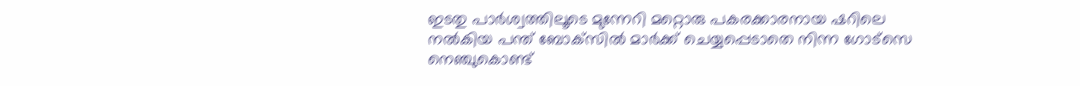ഇടതു പാര്‍ശ്വത്തിലൂടെ മുന്നേറി മറ്റൊരു പകരക്കാരനായ ഷറിലെ നല്‍കിയ പന്ത് ബോക്‌സില്‍ മാര്‍ക്ക് ചെയ്യപ്പെടാതെ നിന്ന ഗോട്‌സെ നെഞ്ചുകൊണ്ട്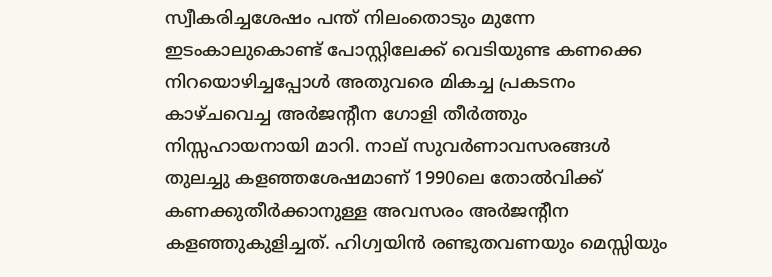സ്വീകരിച്ചശേഷം പന്ത് നിലംതൊടും മുന്നേ ഇടംകാലുകൊണ്ട് പോസ്റ്റിലേക്ക് വെടിയുണ്ട കണക്കെ നിറയൊഴിച്ചപ്പോള്‍ അതുവരെ മികച്ച പ്രകടനം കാഴ്ചവെച്ച അര്‍ജന്റീന ഗോളി തീര്‍ത്തും നിസ്സഹായനായി മാറി. നാല് സുവര്‍ണാവസരങ്ങള്‍ തുലച്ചു കളഞ്ഞശേഷമാണ് 1990ലെ തോല്‍വിക്ക് കണക്കുതീര്‍ക്കാനുള്ള അവസരം അര്‍ജന്റീന കളഞ്ഞുകുളിച്ചത്. ഹിഗ്വയിന്‍ രണ്ടുതവണയും മെസ്സിയും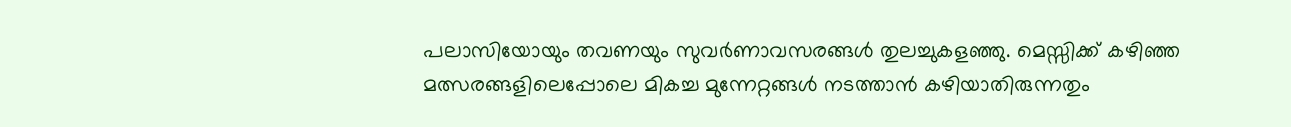പലാസിയോയും തവണയും സുവര്‍ണാവസരങ്ങള്‍ തുലച്ചുകളഞ്ഞു. മെസ്സിക്ക് കഴിഞ്ഞ മത്സരങ്ങളിലെപ്പോലെ മികച്ച മുന്നേറ്റങ്ങള്‍ നടത്താന്‍ കഴിയാതിരുന്നതും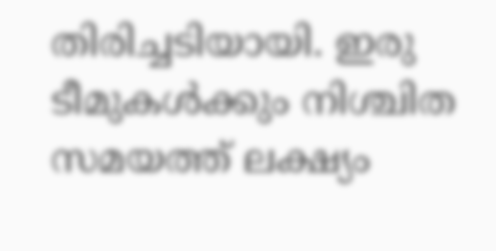തിരിച്ചടിയായി. ഇരു ടീമുകള്‍ക്കും നിശ്ചിത സമയത്ത് ലക്ഷ്യം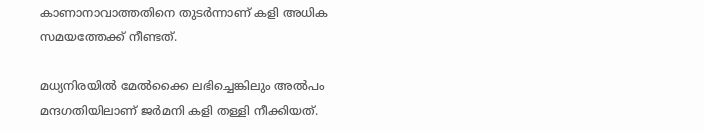കാണാനാവാത്തതിനെ തുടര്‍ന്നാണ് കളി അധിക സമയത്തേക്ക് നീണ്ടത്.

മധ്യനിരയില്‍ മേല്‍ക്കൈ ലഭിച്ചെങ്കിലും അല്‍പം മന്ദഗതിയിലാണ് ജര്‍മനി കളി തള്ളി നീക്കിയത്.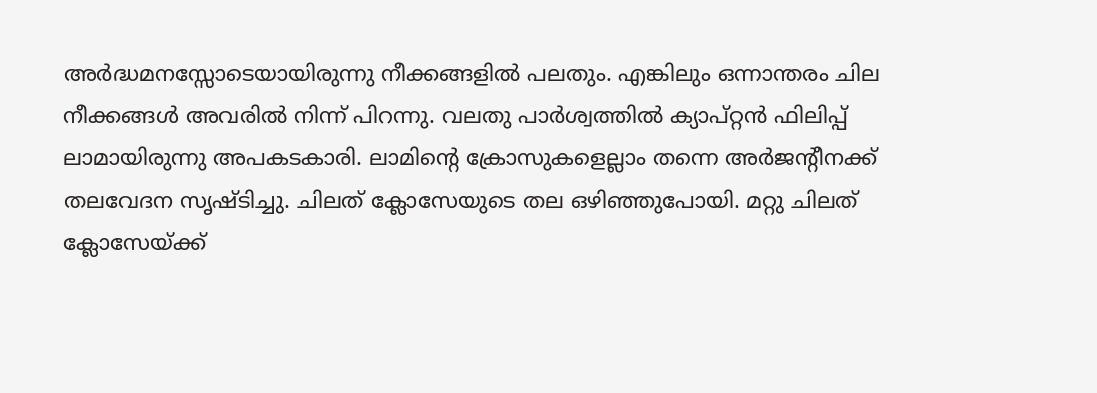അര്‍ദ്ധമനസ്സോടെയായിരുന്നു നീക്കങ്ങളില്‍ പലതും. എങ്കിലും ഒന്നാന്തരം ചില നീക്കങ്ങള്‍ അവരില്‍ നിന്ന് പിറന്നു. വലതു പാര്‍ശ്വത്തില്‍ ക്യാപ്റ്റന്‍ ഫിലിപ്പ് ലാമായിരുന്നു അപകടകാരി. ലാമിന്റെ ക്രോസുകളെല്ലാം തന്നെ അര്‍ജന്റീനക്ക് തലവേദന സൃഷ്ടിച്ചു. ചിലത് ക്ലോസേയുടെ തല ഒഴിഞ്ഞുപോയി. മറ്റു ചിലത് ക്ലോസേയ്‌ക്ക്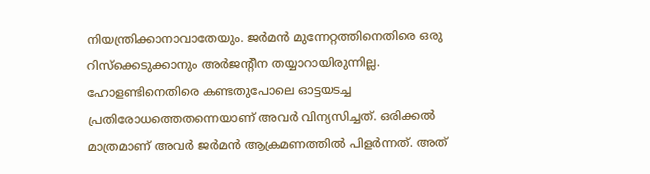നിയന്ത്രിക്കാനാവാതേയും. ജര്‍മന്‍ മുന്നേറ്റത്തിനെതിരെ ഒരു റിസ്‌ക്കെടുക്കാനും അര്‍ജന്റീന തയ്യാറായിരുന്നില്ല. ഹോളണ്ടിനെതിരെ കണ്ടതുപോലെ ഓട്ടയടച്ച പ്രതിരോധത്തെതന്നെയാണ് അവര്‍ വിന്യസിച്ചത്. ഒരിക്കല്‍ മാത്രമാണ് അവര്‍ ജര്‍മന്‍ ആക്രമണത്തില്‍ പിളര്‍ന്നത്. അത്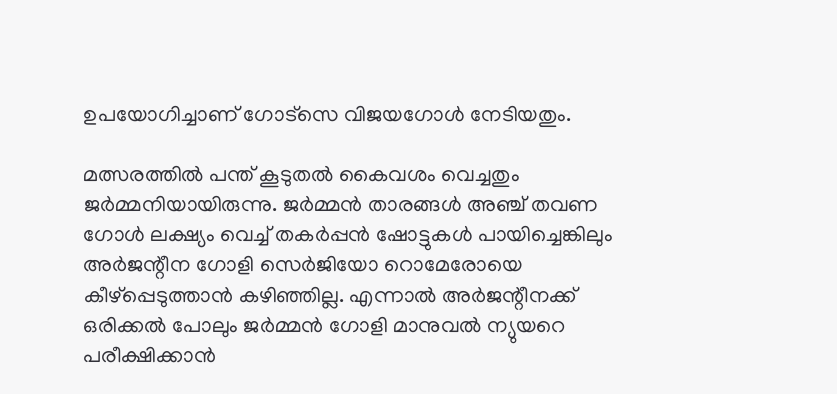ഉപയോഗിച്ചാണ് ഗോട്‌സെ വിജയഗോള്‍ നേടിയതും.

മത്സരത്തില്‍ പന്ത് കൂടുതല്‍ കൈവശം വെച്ചതും ജര്‍മ്മനിയായിരുന്നു. ജര്‍മ്മന്‍ താരങ്ങള്‍ അഞ്ച് തവണ ഗോള്‍ ലക്ഷ്യം വെച്ച് തകര്‍പ്പന്‍ ഷോട്ടുകള്‍ പായിച്ചെങ്കിലും അര്‍ജന്റീന ഗോളി സെര്‍ജിയോ റൊമേരോയെ കീഴ്‌പ്പെടുത്താന്‍ കഴിഞ്ഞില്ല. എന്നാല്‍ അര്‍ജന്റീനക്ക് ഒരിക്കല്‍ പോലും ജര്‍മ്മന്‍ ഗോളി മാനുവല്‍ ന്യുയറെ പരീക്ഷിക്കാന്‍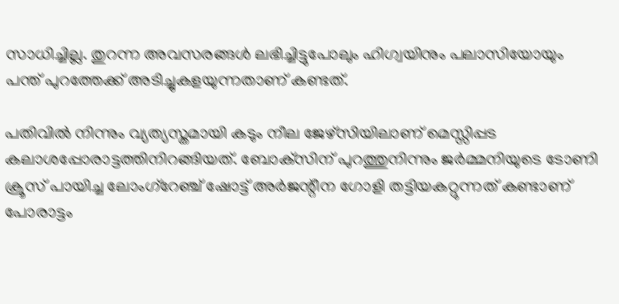സാധിച്ചില്ല. തുറന്ന അവസരങ്ങള്‍ ലഭിച്ചിട്ടുപോലും ഹിഗ്വയിനും പലാസിയോയും പന്ത് പുറത്തേക്ക് അടിച്ചുകളയുന്നതാണ് കണ്ടത്.

പതിവില്‍ നിന്നും വ്യത്യസ്തമായി കടും നീല ജേഴ്‌സിയിലാണ് മെസ്സിപ്പട കലാശപ്പോരാട്ടത്തിനിറങ്ങിയത്. ബോക്‌സിന് പുറത്തുനിന്നും ജര്‍മ്മനിയുടെ ടോണി ക്രൂസ് പായിച്ച ലോംഗ്‌റേഞ്ച് ഷോട്ട് അര്‍ജന്റീന ഗോളി തട്ടിയകറ്റുന്നത് കണ്ടാണ് പോരാട്ടം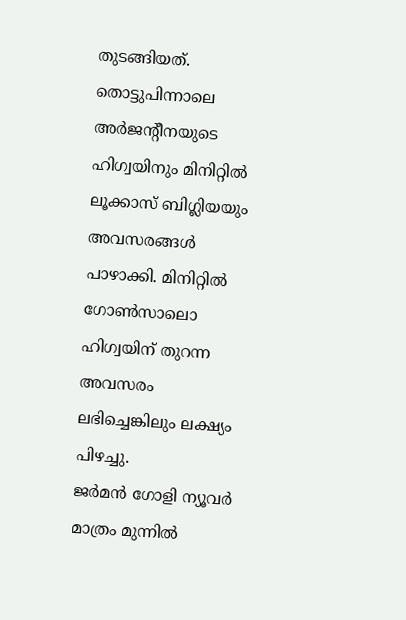തുടങ്ങിയത്. തൊട്ടുപിന്നാലെ അര്‍ജന്റീനയുടെ ഹിഗ്വയിനും മിനിറ്റില്‍ ലൂക്കാസ് ബിഗ്ലിയയും അവസരങ്ങള്‍ പാഴാക്കി. മിനിറ്റില്‍ ഗോണ്‍സാലൊ ഹിഗ്വയിന് തുറന്ന അവസരം ലഭിച്ചെങ്കിലും ലക്ഷ്യം പിഴച്ചു.
ജര്‍മന്‍ ഗോളി ന്യൂവര്‍ മാത്രം മുന്നില്‍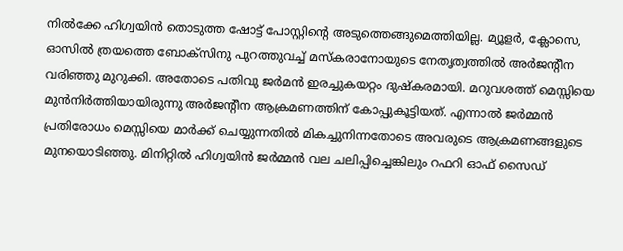നില്‍ക്കേ ഹിഗ്വയിന്‍ തൊടുത്ത ഷോട്ട് പോസ്റ്റിന്റെ അടുത്തെങ്ങുമെത്തിയില്ല. മ്യൂളര്‍, ക്ലോസെ, ഓസില്‍ ത്രയത്തെ ബോക്‌സിനു പുറത്തുവച്ച് മസ്‌കരാനോയുടെ നേതൃത്വത്തില്‍ അര്‍ജന്റീന വരിഞ്ഞു മുറുക്കി. അതോടെ പതിവു ജര്‍മന്‍ ഇരച്ചുകയറ്റം ദുഷ്‌കരമായി. മറുവശത്ത് മെസ്സിയെ മുന്‍നിര്‍ത്തിയായിരുന്നു അര്‍ജന്റീന ആക്രമണത്തിന് കോപ്പുകൂട്ടിയത്. എന്നാല്‍ ജര്‍മ്മന്‍ പ്രതിരോധം മെസ്സിയെ മാര്‍ക്ക് ചെയ്യുന്നതില്‍ മികച്ചുനിന്നതോടെ അവരുടെ ആക്രമണങ്ങളുടെ മുനയൊടിഞ്ഞു. മിനിറ്റില്‍ ഹിഗ്വയിന്‍ ജര്‍മ്മന്‍ വല ചലിപ്പിച്ചെങ്കിലും റഫറി ഓഫ് സൈഡ്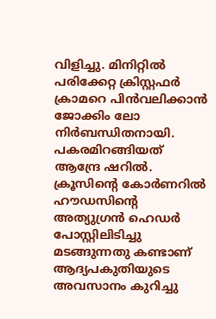വിളിച്ചു. മിനിറ്റില്‍ പരിക്കേറ്റ ക്രിസ്റ്റഫര്‍ ക്രാമറെ പിന്‍വലിക്കാന്‍ ജോക്കിം ലോ നിര്‍ബന്ധിതനായി. പകരമിറങ്ങിയത് ആന്ദ്രേ ഷറില്‍. ക്രൂസിന്റെ കോര്‍ണറില്‍ ഹൗഡസിന്റെ അത്യുഗ്രന്‍ ഹെഡര്‍ പോസ്റ്റിലിടിച്ചു മടങ്ങുന്നതു കണ്ടാണ് ആദ്യപകുതിയുടെ അവസാനം കുറിച്ചു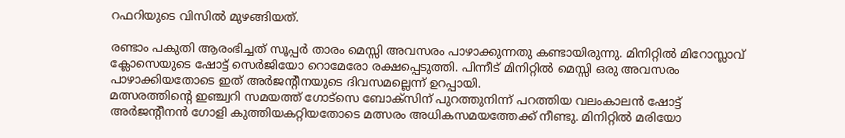റഫറിയുടെ വിസില്‍ മുഴങ്ങിയത്.

രണ്ടാം പകുതി ആരംഭിച്ചത് സൂപ്പര്‍ താരം മെസ്സി അവസരം പാഴാക്കുന്നതു കണ്ടായിരുന്നു. മിനിറ്റില്‍ മിറോസ്ലാവ് ക്ലോസെയുടെ ഷോട്ട് സെര്‍ജിയോ റൊമേരോ രക്ഷപ്പെടുത്തി. പിന്നീട് മിനിറ്റില്‍ മെസ്സി ഒരു അവസരം പാഴാക്കിയതോടെ ഇത് അര്‍ജന്റീനയുടെ ദിവസമല്ലെന്ന് ഉറപ്പായി.
മത്സരത്തിന്റെ ഇഞ്ച്വറി സമയത്ത് ഗോട്‌സെ ബോക്‌സിന് പുറത്തുനിന്ന് പറത്തിയ വലംകാലന്‍ ഷോട്ട് അര്‍ജന്റീനന്‍ ഗോളി കുത്തിയകറ്റിയതോടെ മത്സരം അധികസമയത്തേക്ക് നീണ്ടു. മിനിറ്റില്‍ മരിയോ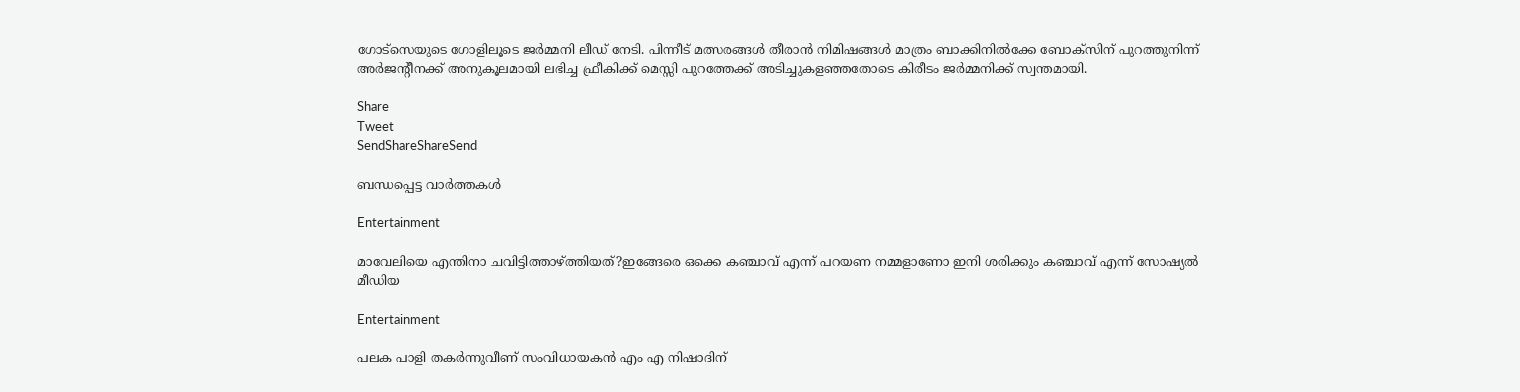ഗോട്‌സെയുടെ ഗോളിലൂടെ ജര്‍മ്മനി ലീഡ് നേടി. പിന്നീട് മത്സരങ്ങള്‍ തീരാന്‍ നിമിഷങ്ങള്‍ മാത്രം ബാക്കിനില്‍ക്കേ ബോക്‌സിന് പുറത്തുനിന്ന് അര്‍ജന്റീനക്ക് അനുകൂലമായി ലഭിച്ച ഫ്രീകിക്ക് മെസ്സി പുറത്തേക്ക് അടിച്ചുകളഞ്ഞതോടെ കിരീടം ജര്‍മ്മനിക്ക് സ്വന്തമായി.

Share
Tweet
SendShareShareSend

ബന്ധപ്പെട്ട വാര്‍ത്തകള്‍

Entertainment

മാവേലിയെ എന്തിനാ ചവിട്ടിത്താഴ്‌ത്തിയത്?ഇങ്ങേരെ ഒക്കെ കഞ്ചാവ് എന്ന് പറയണ നമ്മളാണോ ഇനി ശരിക്കും കഞ്ചാവ് എന്ന് സോഷ്യൽ മീഡിയ

Entertainment

പലക പാളി തകർന്നുവീണ് സംവിധായകൻ എം എ നിഷാദിന്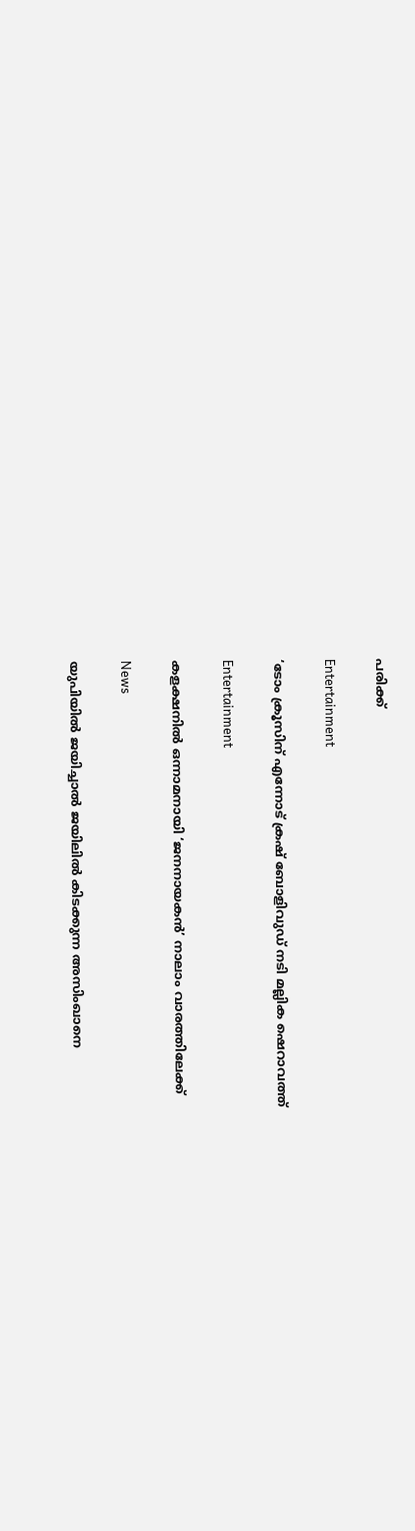പരിക്ക്

Entertainment

‘ടോം ക്രൂസിന് എന്നോട് ക്രഷ് ബോളിവുഡ് നടി മല്ലിക ഷെറാവത്ത്

Entertainment

കളക്ഷനിൽ ഒന്നാമനായി ‘ജനനായകൻ’ നാലാം വാരത്തിലേക്ക്

News

യുപിയിൽ ജയിച്ചാൽ ജയിലിൽ കിടക്കുന്ന അസിംഖാനെ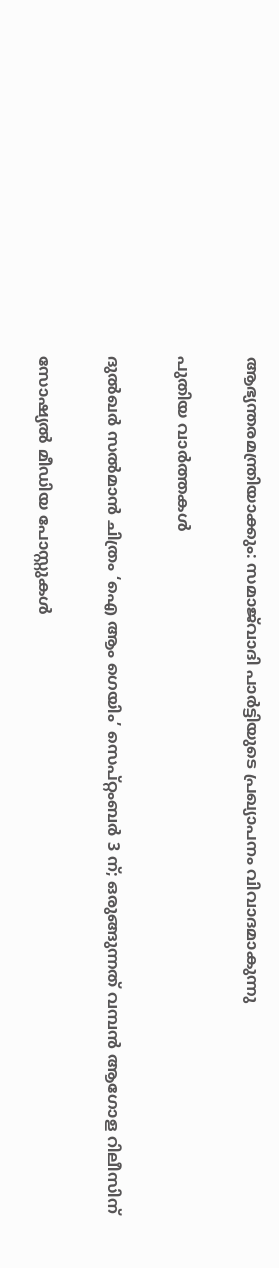ആഭ്യന്തരമന്ത്രിയാക്കും: സമാജ്‌വാദി പാർട്ടിയുടെ പ്രഖ്യാപനം വിവാദമാകുന്നു

പുതിയ വാര്‍ത്തകള്‍

ദുൽഖർ സൽമാൻ ചിത്രം ‘ഐ ആം ഗെയിം’ സെപ്റ്റംബർ 3 ന്; ഒരുങ്ങുന്നത് വമ്പൻ ആഗോള റിലീസിന്

സോഷ്യൽ മീഡിയ പോസ്റ്റുകൾ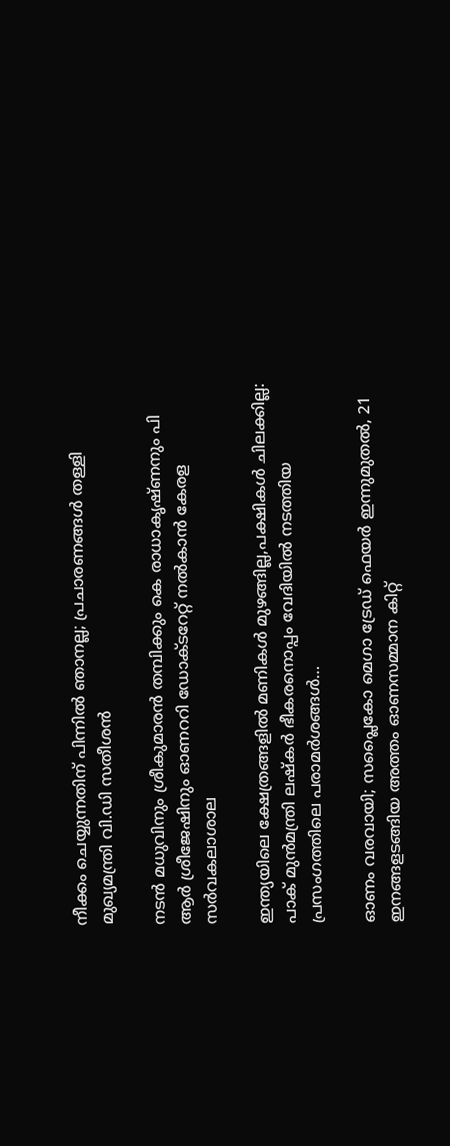നീക്കം ചെയ്യുന്നതിന് പിന്നിൽ ഞാനല്ല; പ്രചാരണങ്ങൾ തള്ളി മുഖ്യമന്ത്രി വി.ഡി സതീശൻ

നടൻ മധുവിനും ശ്രീകുമാരൻ തമ്പിക്കും കെ രാധാകൃഷ്ണനും പി ആർ‌ ശ്രീജേഷിനും ഓണററി ഡോക്ടറേറ്റ് നൽകാൻ കേരള സർവകലാശാല

ഇന്ത്യയിലെ ക്ഷേത്രങ്ങളിൽ മണികൾ മുഴങ്ങില്ല,പക്ഷികൾ ചിലക്കില്ല: പാക് മുൻമന്ത്രി ലഷ്‌കർ ഭീകരനൊപ്പം വേദിയിൽ നടത്തിയ പ്രസംഗത്തിലെ പരാമർശങ്ങൾ…

ഓണം വരവായി; സപ്ലൈകോ മെഗാ ട്രേഡ് ഫെയര്‍ ഇന്നുമുതല്‍, 21 ഇനങ്ങളടങ്ങിയ അത്തം ഓണസമ്മാന കിറ്റ്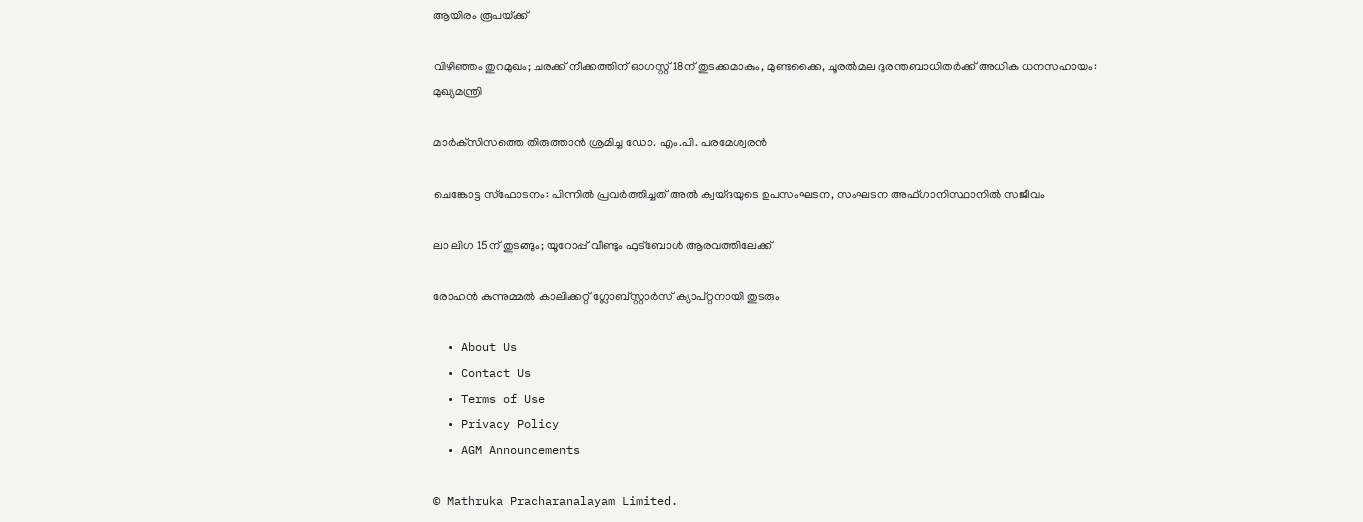ആയിരം രൂപയ്‌ക്ക്

വിഴിഞ്ഞം തുറമുഖം; ചരക്ക് നീക്കത്തിന് ഓഗസ്റ്റ് 18ന് തുടക്കമാകും, മുണ്ടക്കൈ, ചൂരൽമല ദുരന്തബാധിതർക്ക് അധിക ധനസഹായം: മുഖ്യമന്ത്രി

മാര്‍ക്‌സിസത്തെ തിരുത്താന്‍ ശ്രമിച്ച ഡോ. എം.പി. പരമേശ്വരന്‍

ചെങ്കോട്ട സ്ഫോടനം: പിന്നിൽ പ്രവർത്തിച്ചത് അൽ ക്വയ്ദയുടെ ഉപസംഘടന, സംഘടന അഫ്ഗാനിസ്ഥാനിൽ സജീവം

ലാ ലിഗ 15ന് തുടങ്ങും; യൂറോപ്പ് വീണ്ടും ഫുട്‌ബോള്‍ ആരവത്തിലേക്ക്

രോഹന്‍ കുന്നുമ്മല്‍ കാലിക്കറ്റ് ഗ്ലോബ്സ്റ്റാര്‍സ് ക്യാപ്റ്റനായി തുടരും

  • About Us
  • Contact Us
  • Terms of Use
  • Privacy Policy
  • AGM Announcements

© Mathruka Pracharanalayam Limited.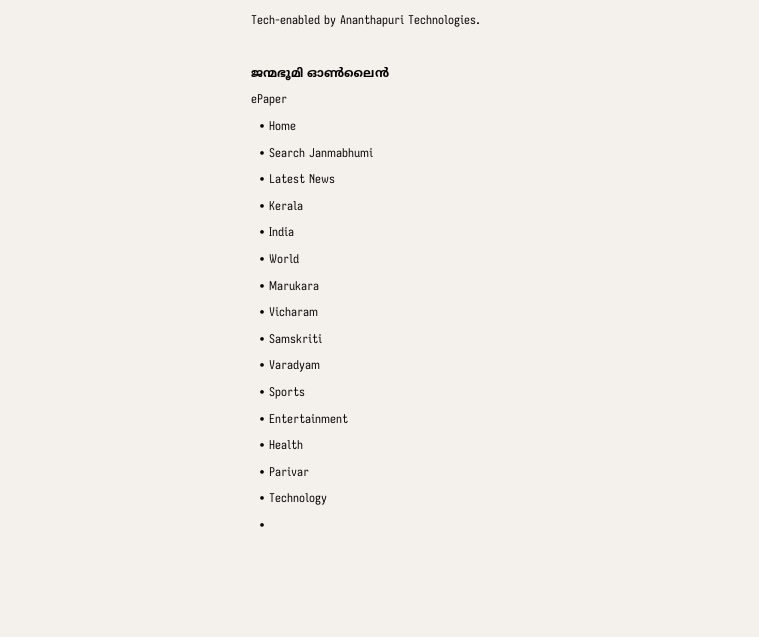Tech-enabled by Ananthapuri Technologies.

ജന്മഭൂമി ഓണ്‍ലൈന്‍
ePaper
  • Home
  • Search Janmabhumi
  • Latest News
  • Kerala
  • India
  • World
  • Marukara
  • Vicharam
  • Samskriti
  • Varadyam
  • Sports
  • Entertainment
  • Health
  • Parivar
  • Technology
  •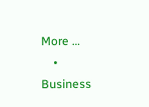More …
    • Business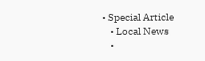• Special Article
    • Local News
    •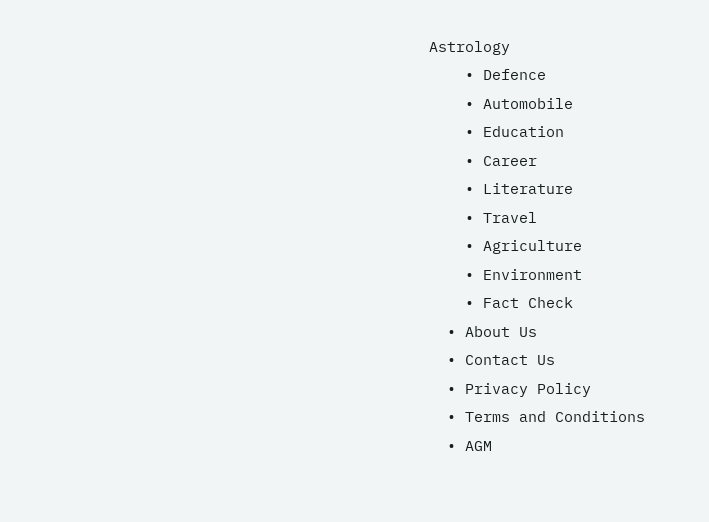Astrology
    • Defence
    • Automobile
    • Education
    • Career
    • Literature
    • Travel
    • Agriculture
    • Environment
    • Fact Check
  • About Us
  • Contact Us
  • Privacy Policy
  • Terms and Conditions
  • AGM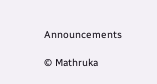Announcements

© Mathruka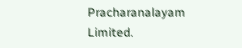Pracharanalayam Limited.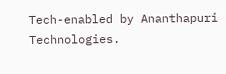Tech-enabled by Ananthapuri Technologies.